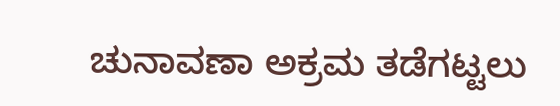ಚುನಾವಣಾ ಅಕ್ರಮ ತಡೆಗಟ್ಟಲು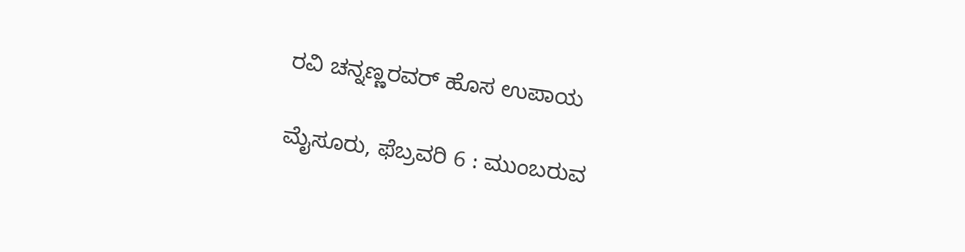ರವಿ ಚನ್ನಣ್ಣರವರ್ ಹೊಸ ಉಪಾಯ

ಮೈಸೂರು, ಫೆಬ್ರವರಿ 6 : ಮುಂಬರುವ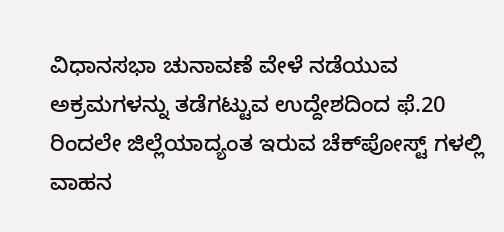ವಿಧಾನಸಭಾ ಚುನಾವಣೆ ವೇಳೆ ನಡೆಯುವ ಅಕ್ರಮಗಳನ್ನು ತಡೆಗಟ್ಟುವ ಉದ್ದೇಶದಿಂದ ಫೆ.20 ರಿಂದಲೇ ಜಿಲ್ಲೆಯಾದ್ಯಂತ ಇರುವ ಚೆಕ್‍ಪೋಸ್ಟ್ ಗಳಲ್ಲಿ ವಾಹನ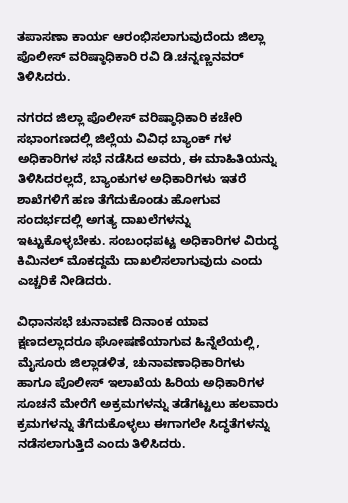ತಪಾಸಣಾ ಕಾರ್ಯ ಆರಂಭಿಸಲಾಗುವುದೆಂದು ಜಿಲ್ಲಾ ಪೊಲೀಸ್ ವರಿಷ್ಠಾಧಿಕಾರಿ ರವಿ ಡಿ.ಚನ್ನಣ್ಣನವರ್ ತಿಳಿಸಿದರು.

ನಗರದ ಜಿಲ್ಲಾ ಪೊಲೀಸ್ ವರಿಷ್ಠಾಧಿಕಾರಿ ಕಚೇರಿ ಸಭಾಂಗಣದಲ್ಲಿ ಜಿಲ್ಲೆಯ ವಿವಿಧ ಬ್ಯಾಂಕ್ ಗಳ ಅಧಿಕಾರಿಗಳ ಸಭೆ ನಡೆಸಿದ ಅವರು, ಈ ಮಾಹಿತಿಯನ್ನು ತಿಳಿಸಿದರಲ್ಲದೆ, ಬ್ಯಾಂಕುಗಳ ಅಧಿಕಾರಿಗಳು ಇತರೆ ಶಾಖೆಗಳಿಗೆ ಹಣ ತೆಗೆದುಕೊಂಡು ಹೋಗುವ ಸಂದರ್ಭದಲ್ಲಿ ಅಗತ್ಯ ದಾಖಲೆಗಳನ್ನು ಇಟ್ಟುಕೊಳ್ಳಬೇಕು. ಸಂಬಂಧಪಟ್ಟ ಅಧಿಕಾರಿಗಳ ವಿರುದ್ಧ ಕಿಮಿನಲ್ ಮೊಕದ್ದಮೆ ದಾಖಲಿಸಲಾಗುವುದು ಎಂದು ಎಚ್ಚರಿಕೆ ನೀಡಿದರು.

ವಿಧಾನಸಭೆ ಚುನಾವಣೆ ದಿನಾಂಕ ಯಾವ ಕ್ಷಣದಲ್ಲಾದರೂ ಘೋಷಣೆಯಾಗುವ ಹಿನ್ನೆಲೆಯಲ್ಲಿ, ಮೈಸೂರು ಜಿಲ್ಲಾಡಳಿತ, ಚುನಾವಣಾಧಿಕಾರಿಗಳು ಹಾಗೂ ಪೊಲೀಸ್ ಇಲಾಖೆಯ ಹಿರಿಯ ಅಧಿಕಾರಿಗಳ ಸೂಚನೆ ಮೇರೆಗೆ ಅಕ್ರಮಗಳನ್ನು ತಡೆಗಟ್ಟಲು ಹಲವಾರು ಕ್ರಮಗಳನ್ನು ತೆಗೆದುಕೊಳ್ಳಲು ಈಗಾಗಲೇ ಸಿದ್ಧತೆಗಳನ್ನು ನಡೆಸಲಾಗುತ್ತಿದೆ ಎಂದು ತಿಳಿಸಿದರು.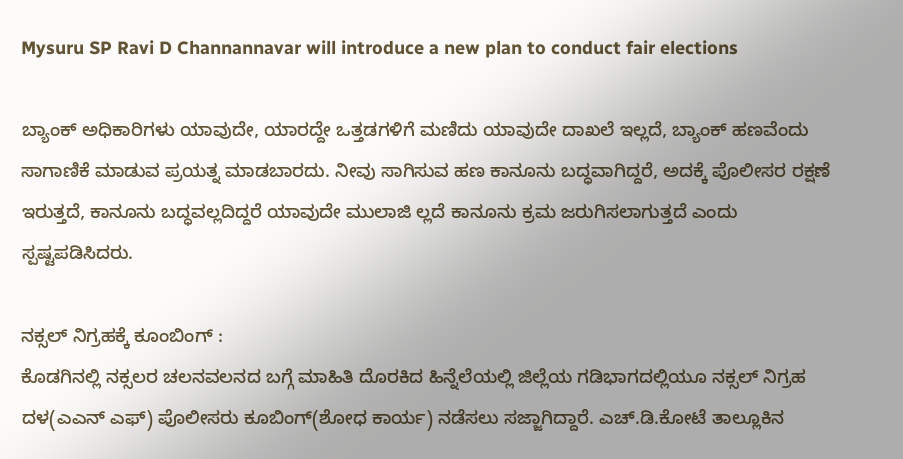Mysuru SP Ravi D Channannavar will introduce a new plan to conduct fair elections

ಬ್ಯಾಂಕ್ ಅಧಿಕಾರಿಗಳು ಯಾವುದೇ, ಯಾರದ್ದೇ ಒತ್ತಡಗಳಿಗೆ ಮಣಿದು ಯಾವುದೇ ದಾಖಲೆ ಇಲ್ಲದೆ, ಬ್ಯಾಂಕ್ ಹಣವೆಂದು ಸಾಗಾಣಿಕೆ ಮಾಡುವ ಪ್ರಯತ್ನ ಮಾಡಬಾರದು. ನೀವು ಸಾಗಿಸುವ ಹಣ ಕಾನೂನು ಬದ್ಧವಾಗಿದ್ದರೆ, ಅದಕ್ಕೆ ಪೊಲೀಸರ ರಕ್ಷಣೆ ಇರುತ್ತದೆ, ಕಾನೂನು ಬದ್ಧವಲ್ಲದಿದ್ದರೆ ಯಾವುದೇ ಮುಲಾಜಿ ಲ್ಲದೆ ಕಾನೂನು ಕ್ರಮ ಜರುಗಿಸಲಾಗುತ್ತದೆ ಎಂದು ಸ್ಪಷ್ಟಪಡಿಸಿದರು.

ನಕ್ಸಲ್ ನಿಗ್ರಹಕ್ಕೆ ಕೂಂಬಿಂಗ್ :
ಕೊಡಗಿನಲ್ಲಿ ನಕ್ಸಲರ ಚಲನವಲನದ ಬಗ್ಗೆ ಮಾಹಿತಿ ದೊರಕಿದ ಹಿನ್ನೆಲೆಯಲ್ಲಿ ಜಿಲ್ಲೆಯ ಗಡಿಭಾಗದಲ್ಲಿಯೂ ನಕ್ಸಲ್ ನಿಗ್ರಹ ದಳ(ಎಎನ್ ಎಫ್) ಪೊಲೀಸರು ಕೂಬಿಂಗ್(ಶೋಧ ಕಾರ್ಯ) ನಡೆಸಲು ಸಜ್ಜಾಗಿದ್ದಾರೆ. ಎಚ್.ಡಿ.ಕೋಟೆ ತಾಲ್ಲೂಕಿನ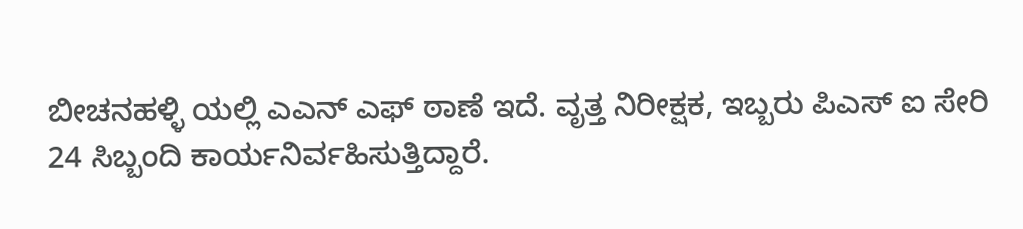ಬೀಚನಹಳ್ಳಿ ಯಲ್ಲಿ ಎಎನ್ ಎಫ್ ಠಾಣೆ ಇದೆ. ವೃತ್ತ ನಿರೀಕ್ಷಕ, ಇಬ್ಬರು ಪಿಎಸ್ ಐ ಸೇರಿ 24 ಸಿಬ್ಬಂದಿ ಕಾರ್ಯನಿರ್ವಹಿಸುತ್ತಿದ್ದಾರೆ.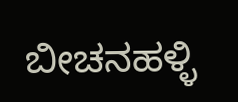ಬೀಚನಹಳ್ಳಿ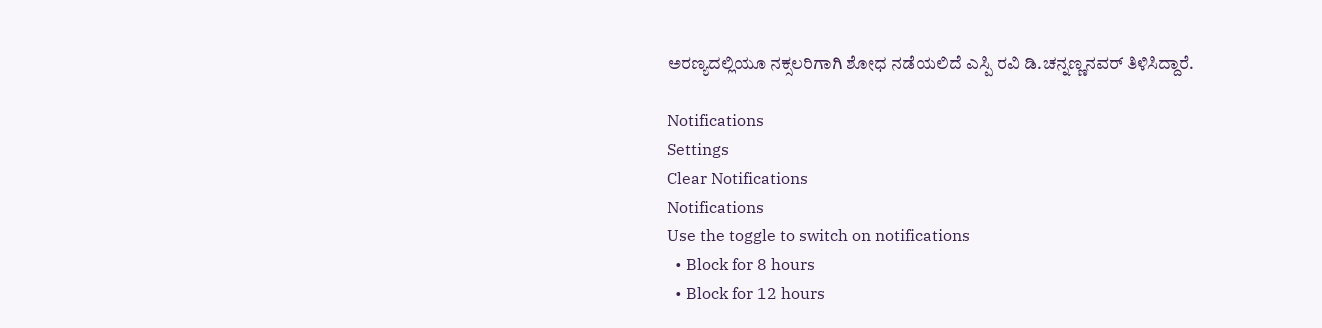ಅರಣ್ಯದಲ್ಲಿಯೂ ನಕ್ಸಲರಿಗಾಗಿ ಶೋಧ ನಡೆಯಲಿದೆ ಎಸ್ಪಿ ರವಿ ಡಿ.ಚನ್ನಣ್ಣನವರ್ ತಿಳಿಸಿದ್ದಾರೆ.

Notifications
Settings
Clear Notifications
Notifications
Use the toggle to switch on notifications
  • Block for 8 hours
  • Block for 12 hours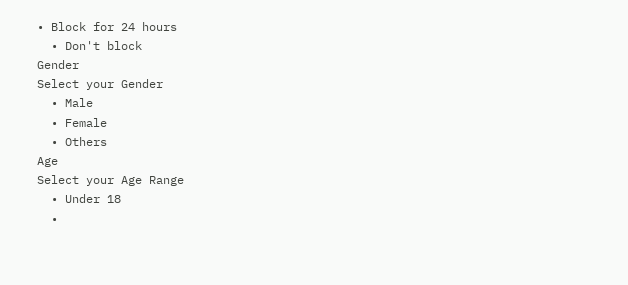• Block for 24 hours
  • Don't block
Gender
Select your Gender
  • Male
  • Female
  • Others
Age
Select your Age Range
  • Under 18
  •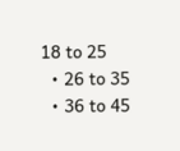18 to 25
  • 26 to 35
  • 36 to 45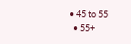• 45 to 55
  • 55+